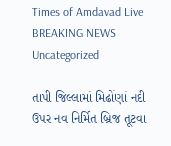Times of Amdavad Live
BREAKING NEWS
Uncategorized

તાપી જિલ્લામાં મિઢોંણાં નદી ઉપર નવ નિર્મિત બ્રિજ તૂટવા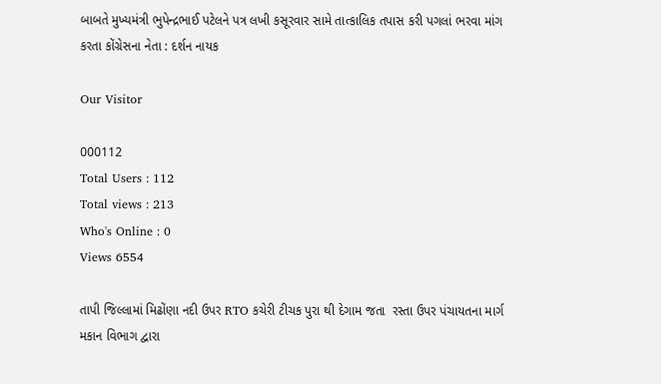બાબતે મુખ્યમંત્રી ભુપેન્દ્રભાઈ પટેલને પત્ર લખી કસૂરવાર સામે તાત્કાલિક તપાસ કરી પગલાં ભરવા માંગ કરતા કોંગ્રેસના નેતા : દર્શન નાયક

Our Visitor

000112
Total Users : 112
Total views : 213
Who's Online : 0
Views 6554

તાપી જિલ્લામાં મિઢોંણા નદી ઉપર RTO કચેરી ટીચક પુરા થી દેગામ જતા  રસ્તા ઉપર પંચાયતના માર્ગ મકાન વિભાગ દ્વારા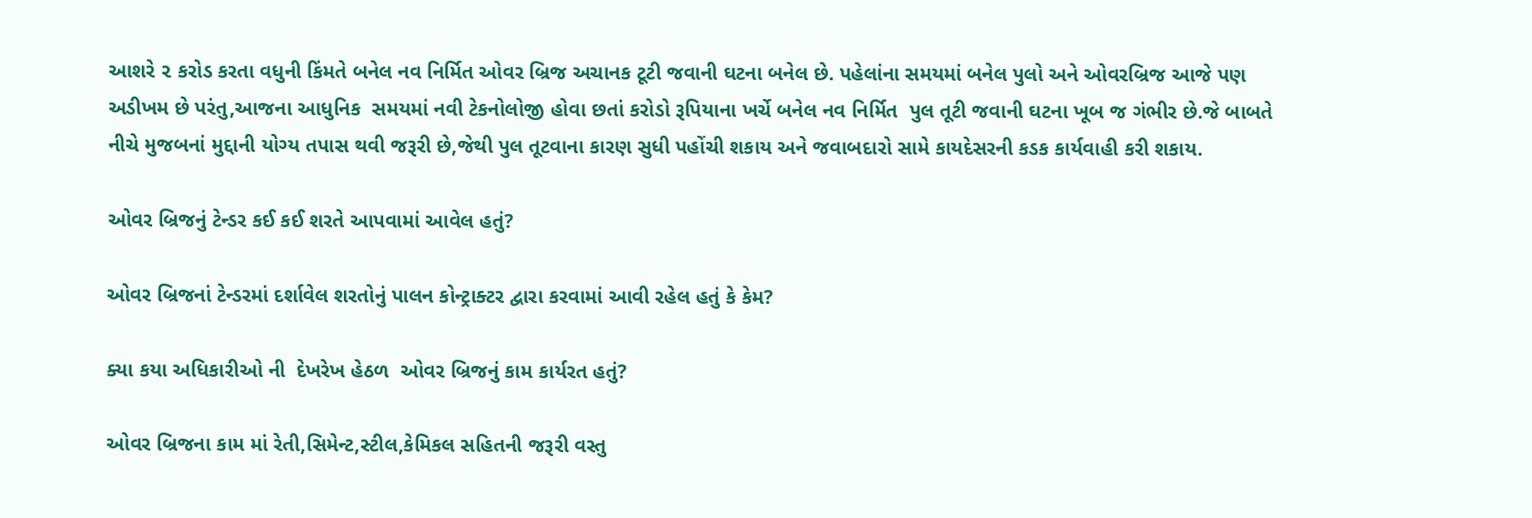આશરે ૨ કરોડ કરતા વધુની કિંમતે બનેલ નવ નિર્મિત ઓવર બ્રિજ અચાનક ટૂટી જવાની ઘટના બનેલ છે. પહેલાંના સમયમાં બનેલ પુલો અને ઓવરબ્રિજ આજે પણ અડીખમ છે પરંતુ,આજના આધુનિક  સમયમાં નવી ટેકનોલોજી હોવા છતાં કરોડો રૂપિયાના ખર્ચે બનેલ નવ નિર્મિત  પુલ તૂટી જવાની ઘટના ખૂબ જ ગંભીર છે.જે બાબતે નીચે મુજબનાં મુદ્દાની યોગ્ય તપાસ થવી જરૂરી છે,જેથી પુલ તૂટવાના કારણ સુધી પહોંચી શકાય અને જવાબદારો સામે કાયદેસરની કડક કાર્યવાહી કરી શકાય.

ઓવર બ્રિજનું ટેન્ડર કઈ કઈ શરતે આપવામાં આવેલ હતું?

ઓવર બ્રિજનાં ટેન્ડરમાં દર્શાવેલ શરતોનું પાલન કોન્ટ્રાક્ટર દ્વારા કરવામાં આવી રહેલ હતું કે કેમ?

ક્યા કયા અધિકારીઓ ની  દેખરેખ હેઠળ  ઓવર બ્રિજનું કામ કાર્યરત હતું?

ઓવર બ્રિજના કામ માં રેતી,સિમેન્ટ,સ્ટીલ,કેમિકલ સહિતની જરૂરી વસ્તુ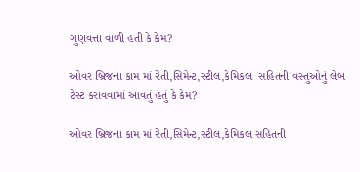ગુણવત્તા વાળી હતી કે કેમ?

ઓવર બ્રિજના કામ માં રેતી,સિમેન્ટ,સ્ટીલ,કેમિકલ  સહિતની વસ્તુઓનું લેબ ટેસ્ટ કરાવવામાં આવતું હતું કે કેમ?

ઓવર બ્રિજના કામ માં રેતી,સિમેન્ટ,સ્ટીલ,કેમિકલ સહિતની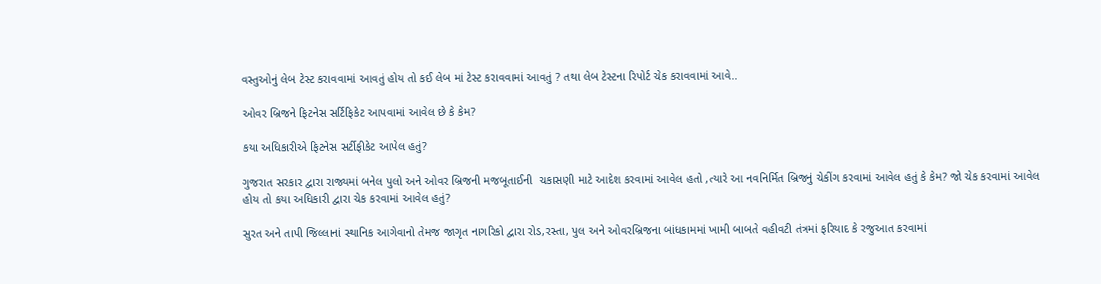વસ્તુઓનું લેબ ટેસ્ટ કરાવવામાં આવતું હોય તો કઈ લેબ માં ટેસ્ટ કરાવવામાં આવતું ? તથા લેબ ટેસ્ટના રિપોર્ટ ચેક કરાવવામાં આવે..

ઓવર બ્રિજને ફિટનેસ સર્ટિફિકેટ આપવામાં આવેલ છે કે કેમ?

કયા અધિકારીએ ફિટનેસ સર્ટીફીકેટ આપેલ હતું?

ગુજરાત સરકાર દ્વારા રાજ્યમાં બનેલ પુલો અને ઓવર બ્રિજની મજબૂતાઈની  ચકાસણી માટે આદેશ કરવામાં આવેલ હતો ,ત્યારે આ નવનિર્મિત બ્રિજનું ચેકીંગ કરવામાં આવેલ હતું કે કેમ? જો ચેક કરવામાં આવેલ હોય તો કયા અધિકારી દ્વારા ચેક કરવામાં આવેલ હતું?

સુરત અને તાપી જિલ્લાનાં સ્થાનિક આગેવાનો તેમજ જાગૃત નાગરિકો દ્વારા રોડ,રસ્તા, પુલ અને ઓવરબ્રિજના બાંધકામમાં ખામી બાબતે વહીવટી તંત્રમાં ફરિયાદ કે રજુઆત કરવામાં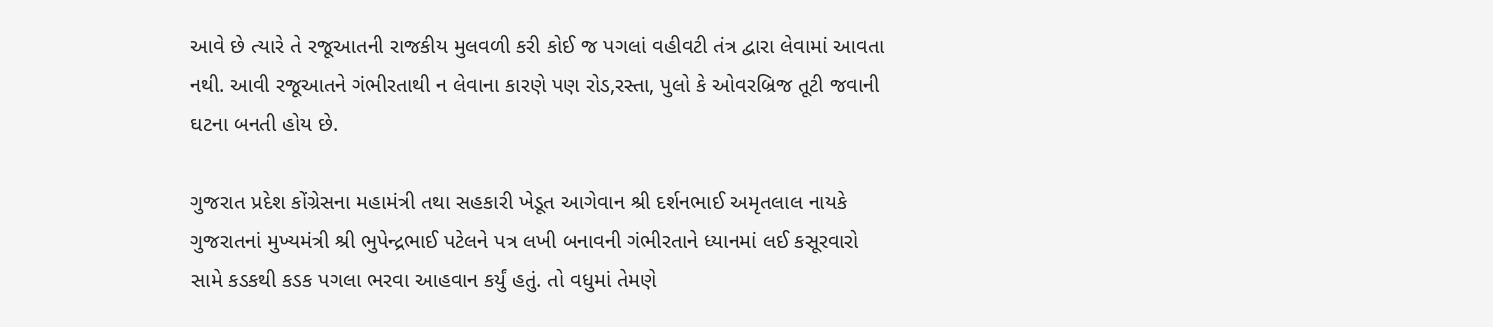આવે છે ત્યારે તે રજૂઆતની રાજકીય મુલવળી કરી કોઈ જ પગલાં વહીવટી તંત્ર દ્વારા લેવામાં આવતા નથી. આવી રજૂઆતને ગંભીરતાથી ન લેવાના કારણે પણ રોડ,રસ્તા, પુલો કે ઓવરબ્રિજ તૂટી જવાની ઘટના બનતી હોય છે.

ગુજરાત પ્રદેશ કોંગ્રેસના મહામંત્રી તથા સહકારી ખેડૂત આગેવાન શ્રી દર્શનભાઈ અમૃતલાલ નાયકે ગુજરાતનાં મુખ્યમંત્રી શ્રી ભુપેન્દ્રભાઈ પટેલને પત્ર લખી બનાવની ગંભીરતાને ધ્યાનમાં લઈ કસૂરવારો સામે કડકથી કડક પગલા ભરવા આહવાન કર્યું હતું. તો વધુમાં તેમણે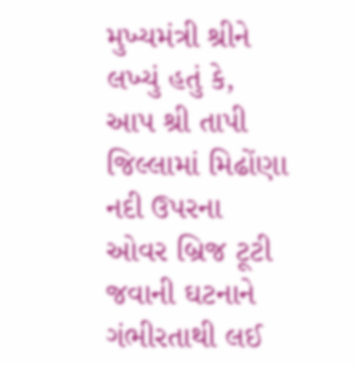મુખ્યમંત્રી શ્રીને લખ્યું હતું કે, આપ શ્રી તાપી જિલ્લામાં મિઢોંણા નદી ઉપરના ઓવર બ્રિજ ટૂટી જવાની ઘટનાને ગંભીરતાથી લઈ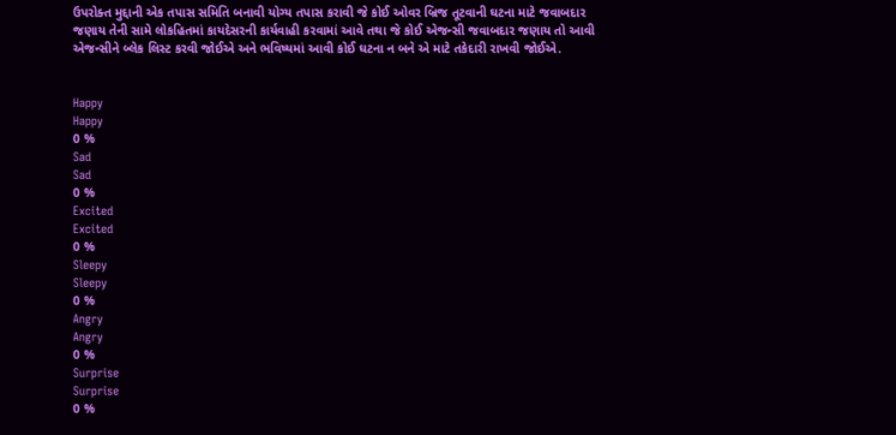ઉપરોક્ત મુદ્દાની એક તપાસ સમિતિ બનાવી યોગ્ય તપાસ કરાવી જે કોઈ ઓવર બ્રિજ તૂટવાની ઘટના માટે જવાબદાર જણાય તેની સામે લોકહિતમાં કાયદેસરની કાર્યવાહી કરવામાં આવે તથા જે કોઈ એજન્સી જવાબદાર જણાય તો આવી એજન્સીને બ્લેક લિસ્ટ કરવી જોઈએ અને ભવિષ્યમાં આવી કોઈ ઘટના ન બને એ માટે તકેદારી રાખવી જોઈએ.


Happy
Happy
0 %
Sad
Sad
0 %
Excited
Excited
0 %
Sleepy
Sleepy
0 %
Angry
Angry
0 %
Surprise
Surprise
0 %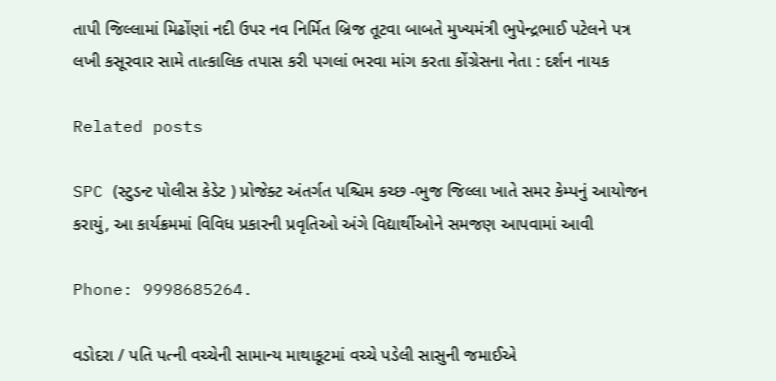તાપી જિલ્લામાં મિઢોંણાં નદી ઉપર નવ નિર્મિત બ્રિજ તૂટવા બાબતે મુખ્યમંત્રી ભુપેન્દ્રભાઈ પટેલને પત્ર લખી કસૂરવાર સામે તાત્કાલિક તપાસ કરી પગલાં ભરવા માંગ કરતા કોંગ્રેસના નેતા : દર્શન નાયક

Related posts

SPC (સ્ટુડન્ટ પોલીસ કેડેટ ) પ્રોજેક્ટ અંતર્ગત પશ્ચિમ કચ્છ -ભુજ જિલ્લા ખાતે સમર કેમ્પનું આયોજન કરાયું, આ કાર્યક્રમમાં વિવિધ પ્રકારની પ્રવૃતિઓ અંગે વિદ્યાર્થીઓને સમજણ આપવામાં આવી

Phone: 9998685264.

વડોદરા / પતિ પત્ની વચ્ચેની સામાન્ય માથાકૂટમાં વચ્ચે પડેલી સાસુની જમાઈએ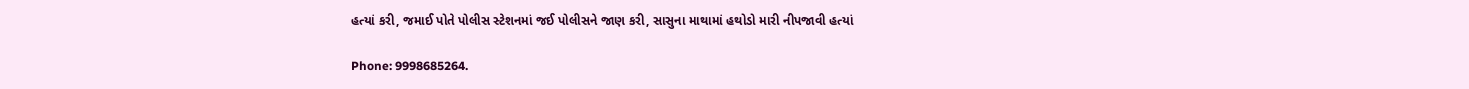હત્યાં કરી, જમાઈ પોતે પોલીસ સ્ટેશનમાં જઈ પોલીસને જાણ કરી, સાસુના માથામાં હથોડો મારી નીપજાવી હત્યાં

Phone: 9998685264.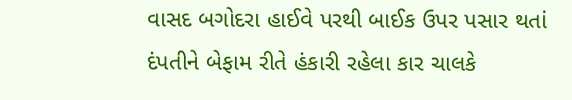વાસદ બગોદરા હાઈવે પરથી બાઈક ઉપર પસાર થતાં દંપતીને બેફામ રીતે હંકારી રહેલા કાર ચાલકે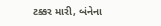ટક્કર મારી, બંનેના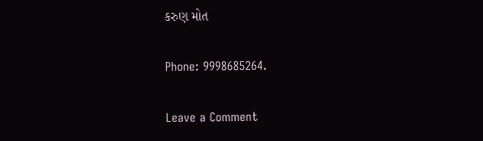કરુણ મોત

Phone: 9998685264.

Leave a Comment